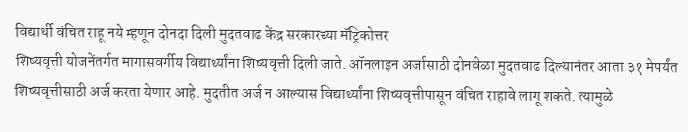विद्यार्थी वंचित राहू नये म्हणून दोनदा दिली मुदतवाढ केंद्र सरकारच्या मॅट्रिकोत्तर
शिष्यवृत्ती योजनेंतर्गत मागासवर्गीय विद्यार्थ्यांना शिष्यवृत्ती दिली जाते. ऑनलाइन अर्जासाठी दोनवेळा मुदतवाढ दिल्यानंतर आता ३१ मेपर्यंत शिष्यवृत्तीसाठी अर्ज करता येणार आहे. मुदतीत अर्ज न आल्यास विद्यार्थ्यांना शिष्यवृत्तीपासून वंचित राहावे लागू शकते. त्यामुळे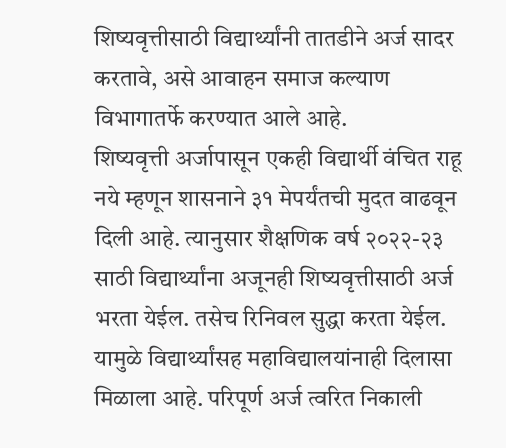शिष्यवृत्तीसाठी विद्यार्थ्यांनी तातडीने अर्ज सादर करतावे, असे आवाहन समाज कल्याण विभागातर्फे करण्यात आले आहे.
शिष्यवृत्ती अर्जापासून एकही विद्यार्थी वंचित राहू नये म्हणून शासनाने ३१ मेपर्यंतची मुदत वाढवून दिली आहे. त्यानुसार शैक्षणिक वर्ष २०२२-२३ साठी विद्यार्थ्यांना अजूनही शिष्यवृत्तीसाठी अर्ज भरता येईल. तसेच रिनिवल सुद्धा करता येईल. यामुळे विद्यार्थ्यांसह महाविद्यालयांनाही दिलासा मिळाला आहे. परिपूर्ण अर्ज त्वरित निकाली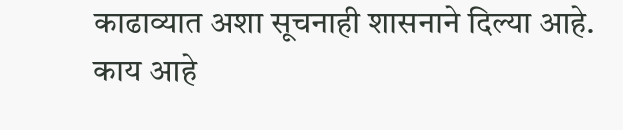काढाव्यात अशा सूचनाही शासनाने दिल्या आहे.
काय आहे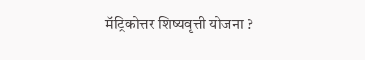मॅट्रिकोत्तर शिष्यवृत्ती योजना ?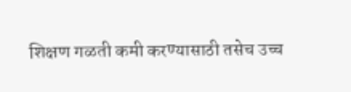शिक्षण गळती कमी करण्यासाठी तसेच उच्च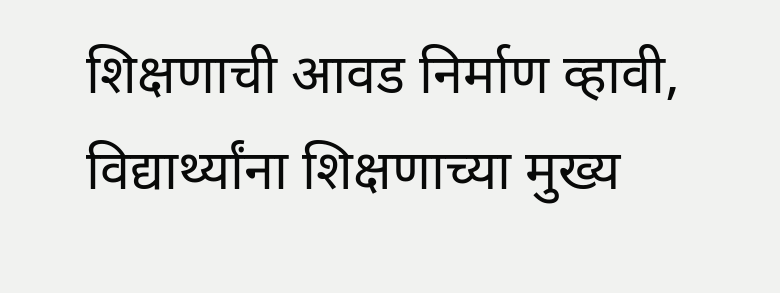शिक्षणाची आवड निर्माण व्हावी, विद्यार्थ्यांना शिक्षणाच्या मुख्य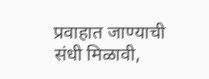प्रवाहात जाण्याची संधी मिळावी,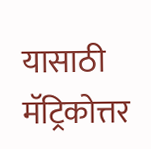यासाठी मॅट्रिकोत्तर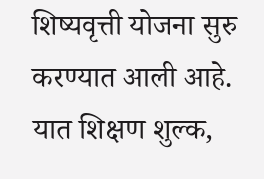शिष्यवृत्ती योजना सुरु करण्यात आली आहे. यात शिक्षण शुल्क,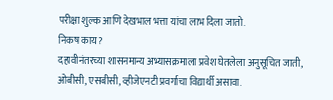परीक्षा शुल्क आणि देखभाल भत्ता यांचा लाभ दिला जातो.
निकष काय?
दहावीनंतरच्या शासनमान्य अभ्यासक्रमाला प्रवेश घेतलेला अनुसूचित जाती, ओबीसी, एसबीसी, व्हीजेएनटी प्रवर्गाचा विद्यार्थी असावा.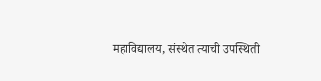महाविद्यालय, संस्थेत त्याची उपस्थिती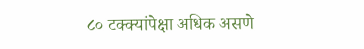८० टक्क्यांपेक्षा अधिक असणे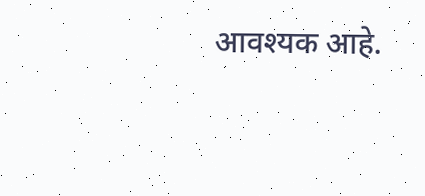आवश्यक आहे.